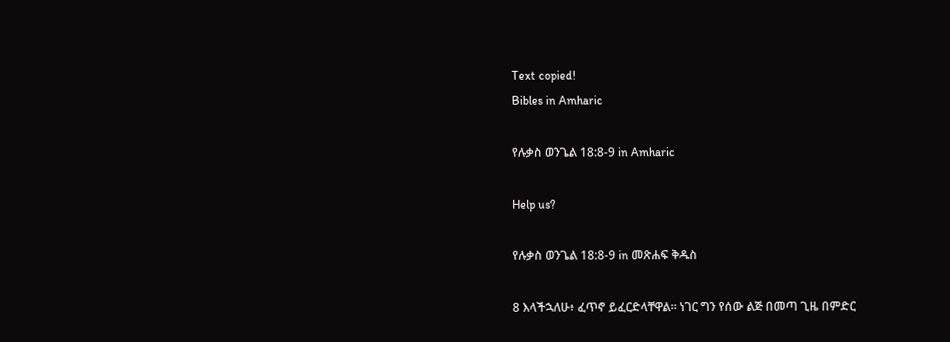Text copied!
Bibles in Amharic

የሉቃስ ወንጌል 18:8-9 in Amharic

Help us?

የሉቃስ ወንጌል 18:8-9 in መጽሐፍ ቅዱስ

8 እላችኋለሁ፥ ፈጥኖ ይፈርድላቸዋል። ነገር ግን የሰው ልጅ በመጣ ጊዜ በምድር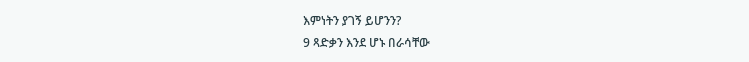እምነትን ያገኝ ይሆንን?
9 ጻድቃን እንደ ሆኑ በራሳቸው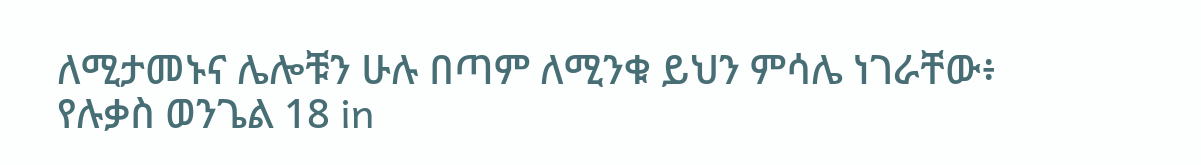ለሚታመኑና ሌሎቹን ሁሉ በጣም ለሚንቁ ይህን ምሳሌ ነገራቸው፥
የሉቃስ ወንጌል 18 in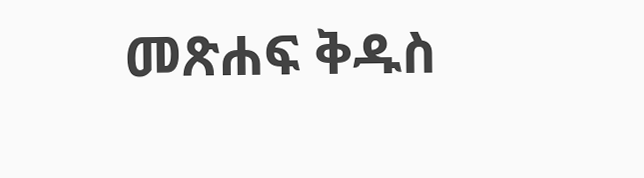መጽሐፍ ቅዱስ